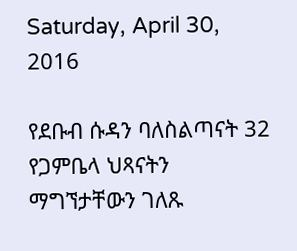Saturday, April 30, 2016

የደቡብ ሱዳን ባለስልጣናት 32 የጋምቤላ ህጻናትን ማግኘታቸውን ገለጹ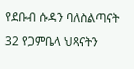የደቡብ ሱዳን ባለስልጣናት 32 የጋምቤላ ህጻናትን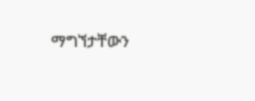ማግኘታቸውን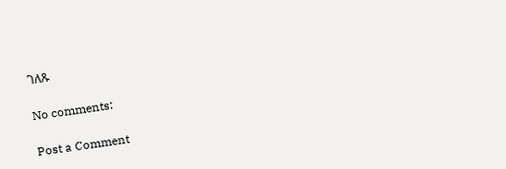ገለጹ

No comments:

Post a Comment